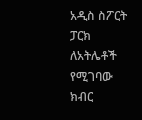አዲስ ስፖርት ፓርክ ለአትሌቶች የሚገባው ክብር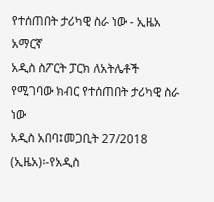የተሰጠበት ታሪካዊ ስራ ነው - ኢዜአ አማርኛ
አዲስ ስፖርት ፓርክ ለአትሌቶች የሚገባው ክብር የተሰጠበት ታሪካዊ ስራ ነው
አዲስ አበባ፤መጋቢት 27/2018 (ኢዜአ)፡-የአዲስ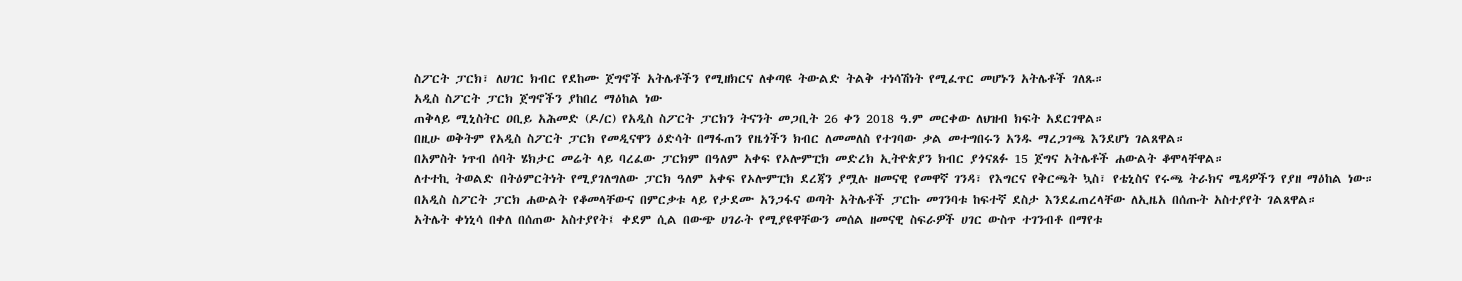ስፖርት ፓርክ፣ ለሀገር ክብር የደከሙ ጀግኖች አትሌቶችን የሚዘክርና ለቀጣዩ ትውልድ ትልቅ ተነሳሽነት የሚፈጥር መሆኑን አትሌቶች ገለጹ።
አዲስ ስፖርት ፓርክ ጀግኖችን ያከበረ ማዕከል ነው
ጠቅላይ ሚኒስትር ዐቢይ አሕመድ (ዶ/ር) የአዲስ ስፖርት ፓርክን ትናንት መጋቢት 26 ቀን 2018 ዓ.ም መርቀው ለህዝብ ክፍት አደርገዋል።
በዚሁ ወቅትም የአዲስ ስፖርት ፓርክ የመዲናዋን ዕድሳት በማፋጠን የዜጎችን ክብር ለመመለስ የተገባው ቃል መተግበሩን አንዱ ማረጋገጫ እንደሆነ ገልጸዋል።
በአምስት ነጥብ ሰባት ሄክታር መሬት ላይ ባረፈው ፓርክም በዓለም አቀፍ የኦሎምፒክ መድረክ ኢትዮጵያን ክብር ያጎናጸፉ 15 ጀግና አትሌቶች ሐውልት ቆሞላቸዋል።
ለተተኪ ትወልድ በትዕምርትነት የሚያገለግለው ፓርክ ዓለም አቀፍ የኦሎምፒክ ደረጃን ያሟሉ ዘመናዊ የመዋኛ ገንዳ፣ የእግርና የቅርጫት ኳስ፣ የቴኒስና የሩጫ ትራክና ሜዳዎችን የያዘ ማዕከል ነው።
በአዲስ ስፖርት ፓርክ ሐውልት የቆመላቸውና በምርቃቱ ላይ የታደሙ አንጋፋና ወጣት አትሌቶች ፓርኩ መገንባቱ ከፍተኛ ደስታ እንደፈጠረላቸው ለኢዜአ በሰጡት አስተያየት ገልጸዋል።
አትሌት ቀነኒሳ በቀለ በሰጠው አስተያየት፤ ቀደም ሲል በውጭ ሀገራት የሚያዩዋቸውን መሰል ዘመናዊ ስፍራዎች ሀገር ውስጥ ተገንብቶ በማየቱ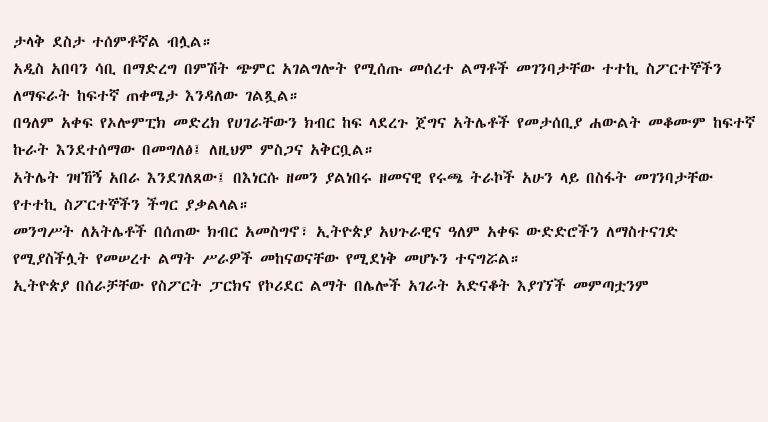ታላቅ ደስታ ተሰምቶኛል ብሏል።
አዲስ አበባን ሳቢ በማድረግ በምሽት ጭምር አገልግሎት የሚሰጡ መሰረተ ልማቶች መገንባታቸው ተተኪ ስፖርተኞችን ለማፍራት ከፍተኛ ጠቀሜታ እንዳለው ገልጿል።
በዓለም አቀፍ የኦሎምፒክ መድረክ የሀገራቸውን ክብር ከፍ ላደረጉ ጀግና አትሌቶች የመታሰቢያ ሐውልት መቆሙም ከፍተኛ ኩራት እንደተሰማው በመግለፅ፤ ለዚህም ምስጋና አቅርቧል።
አትሌት ገዛኸኝ አበራ እንደገለጸው፤ በእነርሱ ዘመን ያልነበሩ ዘመናዊ የሩጫ ትራኮች አሁን ላይ በስፋት መገንባታቸው የተተኪ ስፖርተኞችን ችግር ያቃልላል።
መንግሥት ለአትሌቶች በሰጠው ክብር አመስግኖ፣ ኢትዮጵያ አህጉራዊና ዓለም አቀፍ ውድድሮችን ለማስተናገድ የሚያስችሏት የመሠረተ ልማት ሥራዎች መከናወናቸው የሚደነቅ መሆኑን ተናግሯል።
ኢትዮጵያ በሰራቻቸው የስፖርት ፓርክና የኮሪደር ልማት በሌሎች አገራት አድናቆት እያገኘች መምጣቷንም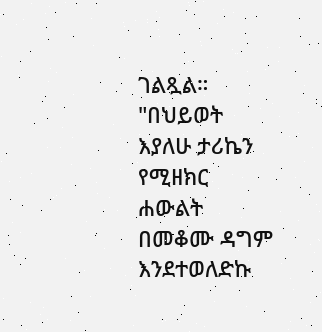ገልጿል።
"በህይወት እያለሁ ታሪኬን የሚዘክር ሐውልት በመቆሙ ዳግም እንደተወለድኩ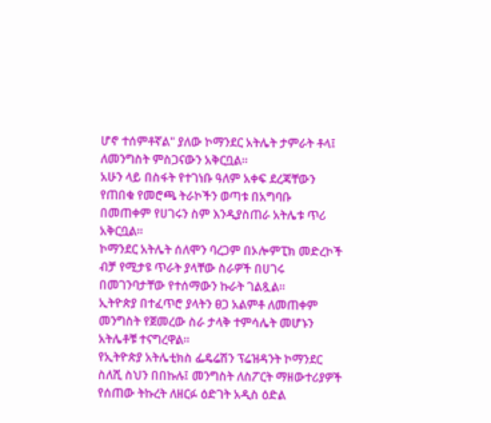ሆኖ ተሰምቶኛል" ያለው ኮማንደር አትሌት ታምራት ቶላ፤ ለመንግስት ምስጋናውን አቅርቧል።
አሁን ላይ በስፋት የተገነቡ ዓለም አቀፍ ደረጃቸውን የጠበቁ የመሮጫ ትራኮችን ወጣቱ በአግባቡ በመጠቀም የሀገሩን ስም እንዲያስጠራ አትሌቱ ጥሪ አቅርቧል።
ኮማንደር አትሌት ሰለሞን ባረጋም በኦሎምፒክ መድረኮች ብቻ የሚታዩ ጥራት ያላቸው ስራዎች በሀገሩ በመገንባታቸው የተሰማውን ኩራት ገልጿል።
ኢትዮጵያ በተፈጥሮ ያላትን ፀጋ አልምቶ ለመጠቀም መንግስት የጀመረው ስራ ታላቅ ተምሳሌት መሆኑን አትሌቶቹ ተናግረዋል።
የኢትዮጵያ አትሌቲክስ ፌዴሬሽን ፕሬዝዳንት ኮማንደር ስለሺ ስህን በበኩሉ፤ መንግስት ለስፖርት ማዘውተሪያዎች የሰጠው ትኩረት ለዘርፉ ዕድገት አዲስ ዕድል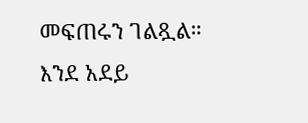መፍጠሩን ገልጿል።
እንደ አደይ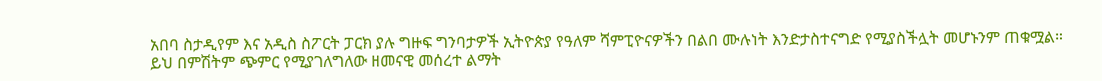አበባ ስታዲየም እና አዲስ ስፖርት ፓርክ ያሉ ግዙፍ ግንባታዎች ኢትዮጵያ የዓለም ሻምፒዮናዎችን በልበ ሙሉነት እንድታስተናግድ የሚያስችሏት መሆኑንም ጠቁሟል።
ይህ በምሽትም ጭምር የሚያገለግለው ዘመናዊ መሰረተ ልማት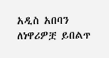አዲስ አበባን ለነዋሪዎቿ ይበልጥ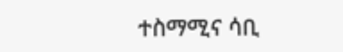ተስማሚና ሳቢ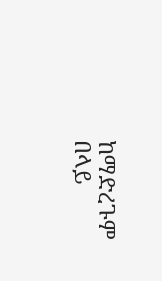ከማድረጉም በላይ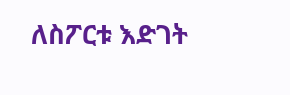ለስፖርቱ እድገት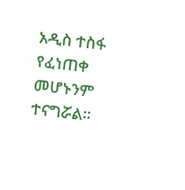አዲስ ተስፋ የፈነጠቀ መሆኑንም ተናግሯል።